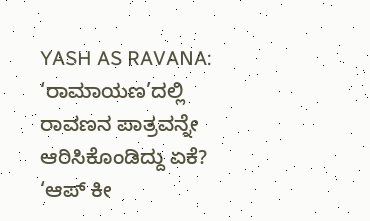YASH AS RAVANA: ‘ರಾಮಾಯಣ’ದಲ್ಲಿ ರಾವಣನ ಪಾತ್ರವನ್ನೇ ಆರಿಸಿಕೊಂಡಿದ್ದು ಏಕೆ? ‘ಆಪ್ ಕೀ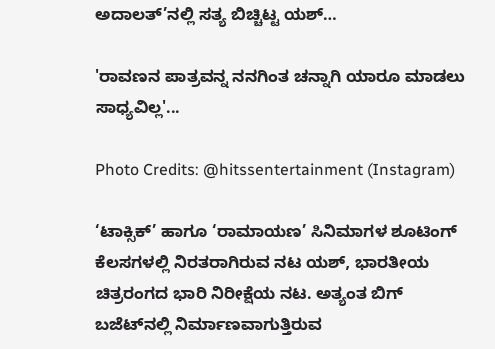ಅದಾಲತ್’ನಲ್ಲಿ ಸತ್ಯ ಬಿಚ್ಚಿಟ್ಟ ಯಶ್…

'ರಾವಣನ ಪಾತ್ರವನ್ನ ನನಗಿಂತ ಚನ್ನಾಗಿ ಯಾರೂ ಮಾಡಲು ಸಾಧ್ಯವಿಲ್ಲ'...

Photo Credits: @hitssentertainment (Instagram)

‘ಟಾಕ್ಸಿಕ್’ ಹಾಗೂ ‘ರಾಮಾಯಣ’ ಸಿನಿಮಾಗಳ ಶೂಟಿಂಗ್ ಕೆಲಸಗಳಲ್ಲಿ ನಿರತರಾಗಿರುವ ನಟ ಯಶ್, ಭಾರತೀಯ ಚಿತ್ರರಂಗದ ಭಾರಿ ನಿರೀಕ್ಷೆಯ ನಟ. ಅತ್ಯಂತ ಬಿಗ್ ಬಜೆಟ್‌ನಲ್ಲಿ ನಿರ್ಮಾಣವಾಗುತ್ತಿರುವ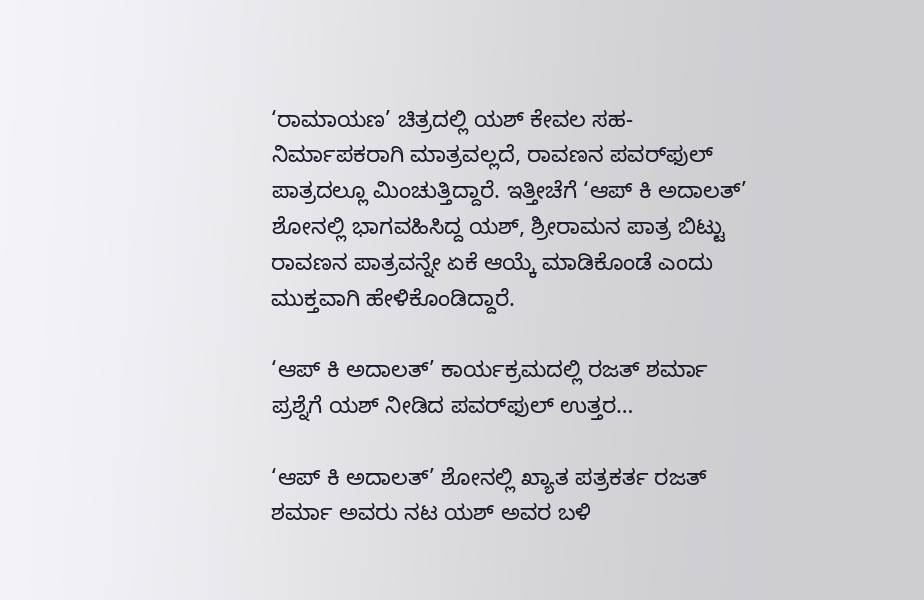‘ರಾಮಾಯಣ’ ಚಿತ್ರದಲ್ಲಿ ಯಶ್ ಕೇವಲ ಸಹ-ನಿರ್ಮಾಪಕರಾಗಿ ಮಾತ್ರವಲ್ಲದೆ, ರಾವಣನ ಪವರ್‌ಫುಲ್ ಪಾತ್ರದಲ್ಲೂ ಮಿಂಚುತ್ತಿದ್ದಾರೆ. ಇತ್ತೀಚೆಗೆ ‘ಆಪ್ ಕಿ ಅದಾಲತ್’ ಶೋನಲ್ಲಿ ಭಾಗವಹಿಸಿದ್ದ ಯಶ್, ಶ್ರೀರಾಮನ ಪಾತ್ರ ಬಿಟ್ಟು ರಾವಣನ ಪಾತ್ರವನ್ನೇ ಏಕೆ ಆಯ್ಕೆ ಮಾಡಿಕೊಂಡೆ ಎಂದು ಮುಕ್ತವಾಗಿ ಹೇಳಿಕೊಂಡಿದ್ದಾರೆ.

‘ಆಪ್ ಕಿ ಅದಾಲತ್’ ಕಾರ್ಯಕ್ರಮದಲ್ಲಿ ರಜತ್ ಶರ್ಮಾ ಪ್ರಶ್ನೆಗೆ ಯಶ್ ನೀಡಿದ ಪವರ್‌ಫುಲ್ ಉತ್ತರ…

‘ಆಪ್ ಕಿ ಅದಾಲತ್’ ಶೋನಲ್ಲಿ ಖ್ಯಾತ ಪತ್ರಕರ್ತ ರಜತ್ ಶರ್ಮಾ ಅವರು ನಟ ಯಶ್ ಅವರ ಬಳಿ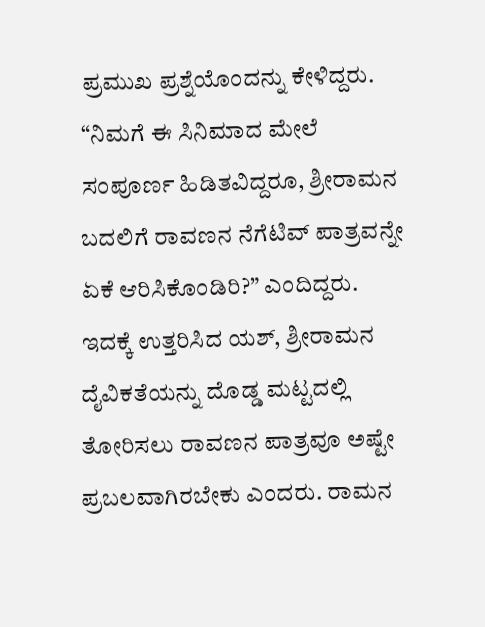ಪ್ರಮುಖ ಪ್ರಶ್ನೆಯೊಂದನ್ನು ಕೇಳಿದ್ದರು. “ನಿಮಗೆ ಈ ಸಿನಿಮಾದ ಮೇಲೆ ಸಂಪೂರ್ಣ ಹಿಡಿತವಿದ್ದರೂ, ಶ್ರೀರಾಮನ ಬದಲಿಗೆ ರಾವಣನ ನೆಗೆಟಿವ್ ಪಾತ್ರವನ್ನೇ ಏಕೆ ಆರಿಸಿಕೊಂಡಿರಿ?” ಎಂದಿದ್ದರು. ಇದಕ್ಕೆ ಉತ್ತರಿಸಿದ ಯಶ್, ಶ್ರೀರಾಮನ ದೈವಿಕತೆಯನ್ನು ದೊಡ್ಡ ಮಟ್ಟದಲ್ಲಿ ತೋರಿಸಲು ರಾವಣನ ಪಾತ್ರವೂ ಅಷ್ಟೇ ಪ್ರಬಲವಾಗಿರಬೇಕು ಎಂದರು. ರಾಮನ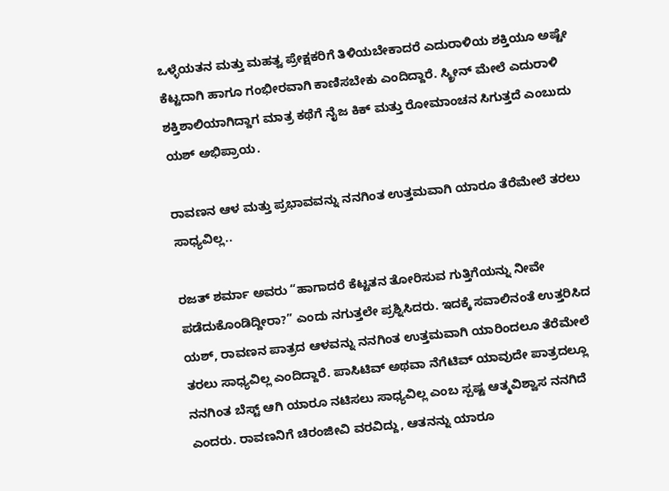ಒಳ್ಳೆಯತನ ಮತ್ತು ಮಹತ್ವ ಪ್ರೇಕ್ಷಕರಿಗೆ ತಿಳಿಯಬೇಕಾದರೆ ಎದುರಾಳಿಯ ಶಕ್ತಿಯೂ ಅಷ್ಟೇ ಕೆಟ್ಟದಾಗಿ ಹಾಗೂ ಗಂಭೀರವಾಗಿ ಕಾಣಿಸಬೇಕು ಎಂದಿದ್ದಾರೆ. ಸ್ಕ್ರೀನ್ ಮೇಲೆ ಎದುರಾಳಿ ಶಕ್ತಿಶಾಲಿಯಾಗಿದ್ದಾಗ ಮಾತ್ರ ಕಥೆಗೆ ನೈಜ ಕಿಕ್ ಮತ್ತು ರೋಮಾಂಚನ ಸಿಗುತ್ತದೆ ಎಂಬುದು ಯಶ್ ಅಭಿಪ್ರಾಯ.

ರಾವಣನ ಆಳ ಮತ್ತು ಪ್ರಭಾವವನ್ನು ನನಗಿಂತ ಉತ್ತಮವಾಗಿ ಯಾರೂ ತೆರೆಮೇಲೆ ತರಲು ಸಾಧ್ಯವಿಲ್ಲ..

ರಜತ್ ಶರ್ಮಾ ಅವರು “ಹಾಗಾದರೆ ಕೆಟ್ಟತನ ತೋರಿಸುವ ಗುತ್ತಿಗೆಯನ್ನು ನೀವೇ ಪಡೆದುಕೊಂಡಿದ್ದೀರಾ?” ಎಂದು ನಗುತ್ತಲೇ ಪ್ರಶ್ನಿಸಿದರು. ಇದಕ್ಕೆ ಸವಾಲಿನಂತೆ ಉತ್ತರಿಸಿದ ಯಶ್, ರಾವಣನ ಪಾತ್ರದ ಆಳವನ್ನು ನನಗಿಂತ ಉತ್ತಮವಾಗಿ ಯಾರಿಂದಲೂ ತೆರೆಮೇಲೆ ತರಲು ಸಾಧ್ಯವಿಲ್ಲ ಎಂದಿದ್ದಾರೆ. ಪಾಸಿಟಿವ್ ಅಥವಾ ನೆಗೆಟಿವ್ ಯಾವುದೇ ಪಾತ್ರದಲ್ಲೂ ನನಗಿಂತ ಬೆಸ್ಟ್ ಆಗಿ ಯಾರೂ ನಟಿಸಲು ಸಾಧ್ಯವಿಲ್ಲ ಎಂಬ ಸ್ಪಷ್ಟ ಆತ್ಮವಿಶ್ವಾಸ ನನಗಿದೆ ಎಂದರು. ರಾವಣನಿಗೆ ಚಿರಂಜೀವಿ ವರವಿದ್ದು, ಆತನನ್ನು ಯಾರೂ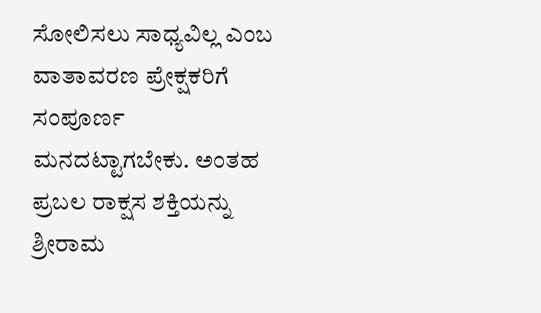ಸೋಲಿಸಲು ಸಾಧ್ಯವಿಲ್ಲ ಎಂಬ ವಾತಾವರಣ ಪ್ರೇಕ್ಷಕರಿಗೆ ಸಂಪೂರ್ಣ ಮನದಟ್ಟಾಗಬೇಕು. ಅಂತಹ ಪ್ರಬಲ ರಾಕ್ಷಸ ಶಕ್ತಿಯನ್ನು ಶ್ರೀರಾಮ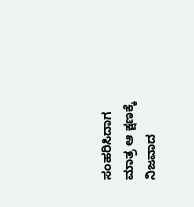ಸಂಹರಿಸಿದಾಗ ಮಾತ್ರ ಆ ಕ್ಷಣಕ್ಕೆ ನಿಜವಾದ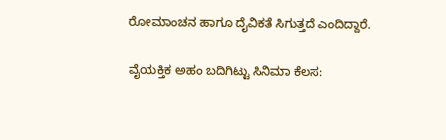ರೋಮಾಂಚನ ಹಾಗೂ ದೈವಿಕತೆ ಸಿಗುತ್ತದೆ ಎಂದಿದ್ದಾರೆ.

ವೈಯಕ್ತಿಕ ಅಹಂ ಬದಿಗಿಟ್ಟು ಸಿನಿಮಾ ಕೆಲಸ: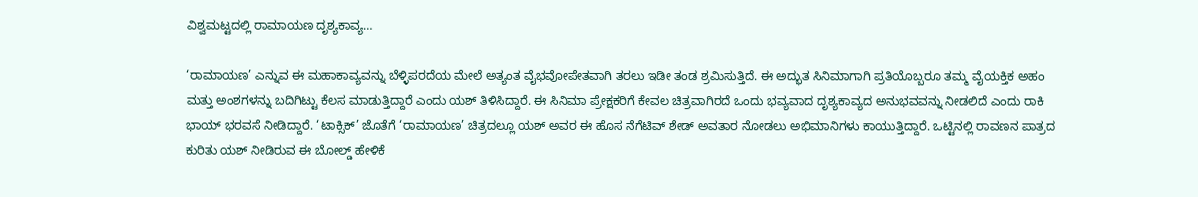ವಿಶ್ವಮಟ್ಟದಲ್ಲಿ ರಾಮಾಯಣ ದೃಶ್ಯಕಾವ್ಯ…

‘ರಾಮಾಯಣ’ ಎನ್ನುವ ಈ ಮಹಾಕಾವ್ಯವನ್ನು ಬೆಳ್ಳಿಪರದೆಯ ಮೇಲೆ ಅತ್ಯಂತ ವೈಭವೋಪೇತವಾಗಿ ತರಲು ಇಡೀ ತಂಡ ಶ್ರಮಿಸುತ್ತಿದೆ. ಈ ಅದ್ಭುತ ಸಿನಿಮಾಗಾಗಿ ಪ್ರತಿಯೊಬ್ಬರೂ ತಮ್ಮ ವೈಯಕ್ತಿಕ ಅಹಂ ಮತ್ತು ಅಂಶಗಳನ್ನು ಬದಿಗಿಟ್ಟು ಕೆಲಸ ಮಾಡುತ್ತಿದ್ದಾರೆ ಎಂದು ಯಶ್ ತಿಳಿಸಿದ್ದಾರೆ. ಈ ಸಿನಿಮಾ ಪ್ರೇಕ್ಷಕರಿಗೆ ಕೇವಲ ಚಿತ್ರವಾಗಿರದೆ ಒಂದು ಭವ್ಯವಾದ ದೃಶ್ಯಕಾವ್ಯದ ಅನುಭವವನ್ನು ನೀಡಲಿದೆ ಎಂದು ರಾಕಿ ಭಾಯ್ ಭರವಸೆ ನೀಡಿದ್ದಾರೆ. ‘ಟಾಕ್ಸಿಕ್’ ಜೊತೆಗೆ ‘ರಾಮಾಯಣ’ ಚಿತ್ರದಲ್ಲೂ ಯಶ್ ಅವರ ಈ ಹೊಸ ನೆಗೆಟಿವ್ ಶೇಡ್ ಅವತಾರ ನೋಡಲು ಅಭಿಮಾನಿಗಳು ಕಾಯುತ್ತಿದ್ದಾರೆ. ಒಟ್ಟಿನಲ್ಲಿ ರಾವಣನ ಪಾತ್ರದ ಕುರಿತು ಯಶ್ ನೀಡಿರುವ ಈ ಬೋಲ್ಡ್ ಹೇಳಿಕೆ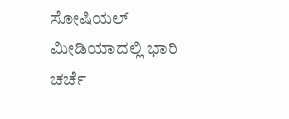ಸೋಷಿಯಲ್ ಮೀಡಿಯಾದಲ್ಲಿ ಭಾರಿ ಚರ್ಚೆ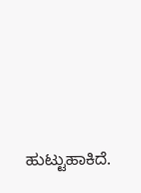ಹುಟ್ಟುಹಾಕಿದೆ.